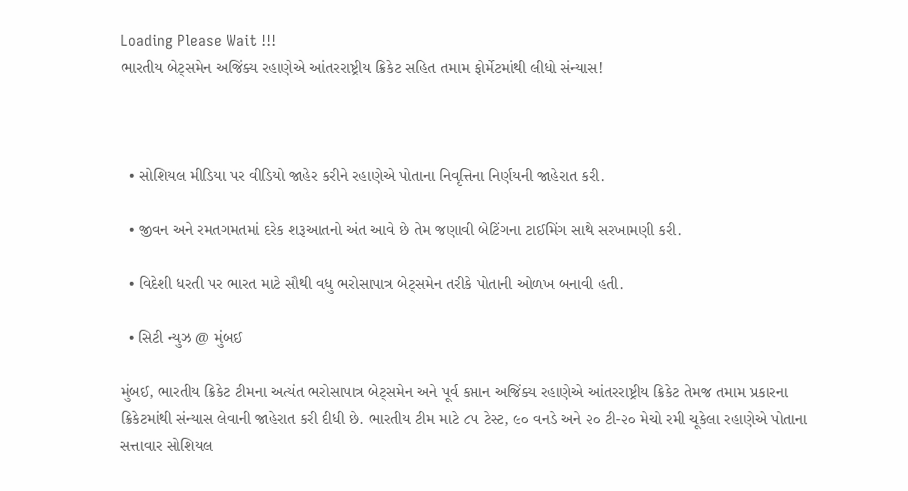Loading Please Wait !!!
ભારતીય બેટ્સમેન અજિંક્ય રહાણેએ આંતરરાષ્ટ્રીય ક્રિકેટ સહિત તમામ ફોર્મેટમાંથી લીધો સંન્યાસ!



  • સોશિયલ મીડિયા પર વીડિયો જાહેર કરીને રહાણેએ પોતાના નિવૃત્તિના નિર્ણયની જાહેરાત કરી.

  • જીવન અને રમતગમતમાં દરેક શરૂઆતનો અંત આવે છે તેમ જણાવી બેટિંગના ટાઈમિંગ સાથે સરખામણી કરી.

  • વિદેશી ધરતી પર ભારત માટે સૌથી વધુ ભરોસાપાત્ર બેટ્સમેન તરીકે પોતાની ઓળખ બનાવી હતી.

  • સિટી ન્યુઝ @ મુંબઈ

મુંબઈ, ભારતીય ક્રિકેટ ટીમના અત્યંત ભરોસાપાત્ર બેટ્સમેન અને પૂર્વ કપ્તાન અજિંક્ય રહાણેએ આંતરરાષ્ટ્રીય ક્રિકેટ તેમજ તમામ પ્રકારના ક્રિકેટમાંથી સંન્યાસ લેવાની જાહેરાત કરી દીધી છે. ભારતીય ટીમ માટે ૮૫ ટેસ્ટ, ૯૦ વનડે અને ૨૦ ટી-૨૦ મેચો રમી ચૂકેલા રહાણેએ પોતાના સત્તાવાર સોશિયલ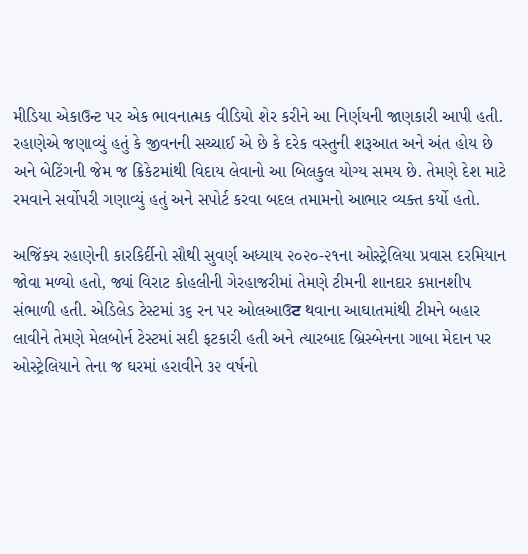મીડિયા એકાઉન્ટ પર એક ભાવનાત્મક વીડિયો શેર કરીને આ નિર્ણયની જાણકારી આપી હતી. રહાણેએ જણાવ્યું હતું કે જીવનની સચ્ચાઈ એ છે કે દરેક વસ્તુની શરૂઆત અને અંત હોય છે અને બેટિંગની જેમ જ ક્રિકેટમાંથી વિદાય લેવાનો આ બિલકુલ યોગ્ય સમય છે. તેમણે દેશ માટે રમવાને સર્વોપરી ગણાવ્યું હતું અને સપોર્ટ કરવા બદલ તમામનો આભાર વ્યક્ત કર્યો હતો.

અજિંક્ય રહાણેની કારકિર્દીનો સૌથી સુવર્ણ અધ્યાય ૨૦૨૦-૨૧ના ઓસ્ટ્રેલિયા પ્રવાસ દરમિયાન જોવા મળ્યો હતો, જ્યાં વિરાટ કોહલીની ગેરહાજરીમાં તેમણે ટીમની શાનદાર કપ્તાનશીપ સંભાળી હતી. એડિલેડ ટેસ્ટમાં ૩૬ રન પર ઓલઆઉਟ થવાના આઘાતમાંથી ટીમને બહાર લાવીને તેમણે મેલબોર્ન ટેસ્ટમાં સદી ફટકારી હતી અને ત્યારબાદ બ્રિસ્બેનના ગાબા મેદાન પર ઓસ્ટ્રેલિયાને તેના જ ઘરમાં હરાવીને ૩૨ વર્ષનો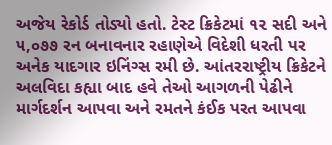અજેય રેકોર્ડ તોડ્યો હતો. ટેસ્ટ ક્રિકેટમાં ૧૨ સદી અને ૫,૦૭૭ રન બનાવનાર રહાણેએ વિદેશી ધરતી પર અનેક યાદગાર ઇનિંગ્સ રમી છે. આંતરરાષ્ટ્રીય ક્રિકેટને અલવિદા કહ્યા બાદ હવે તેઓ આગળની પેઢીને માર્ગદર્શન આપવા અને રમતને કંઈક પરત આપવા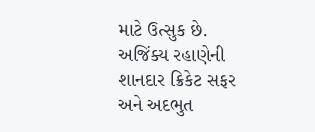માટે ઉત્સુક છે.
અજિંક્ય રહાણેની શાનદાર ક્રિકેટ સફર અને અદભુત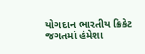યોગદાન ભારતીય ક્રિકેટ જગતમાં હંમેશા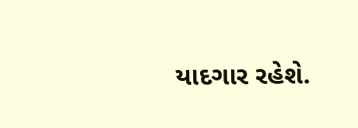યાદગાર રહેશે.